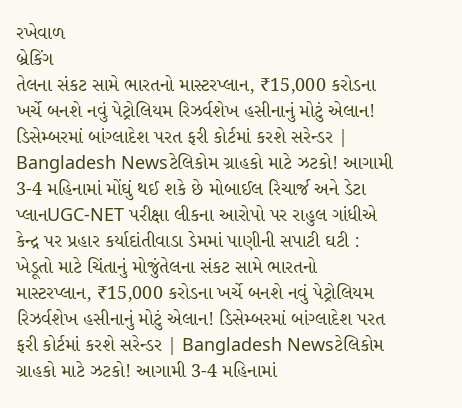રખેવાળ
બ્રેકિંગ
તેલના સંકટ સામે ભારતનો માસ્ટરપ્લાન, ₹15,000 કરોડના ખર્ચે બનશે નવું પેટ્રોલિયમ રિઝર્વશેખ હસીનાનું મોટું એલાન! ડિસેમ્બરમાં બાંગ્લાદેશ પરત ફરી કોર્ટમાં કરશે સરેન્ડર | Bangladesh Newsટેલિકોમ ગ્રાહકો માટે ઝટકો! આગામી 3-4 મહિનામાં મોંઘું થઈ શકે છે મોબાઈલ રિચાર્જ અને ડેટા પ્લાનUGC-NET પરીક્ષા લીકના આરોપો પર રાહુલ ગાંધીએ કેન્દ્ર પર પ્રહાર કર્યાદાંતીવાડા ડેમમાં પાણીની સપાટી ઘટી : ખેડૂતો માટે ચિંતાનું મોજુંતેલના સંકટ સામે ભારતનો માસ્ટરપ્લાન, ₹15,000 કરોડના ખર્ચે બનશે નવું પેટ્રોલિયમ રિઝર્વશેખ હસીનાનું મોટું એલાન! ડિસેમ્બરમાં બાંગ્લાદેશ પરત ફરી કોર્ટમાં કરશે સરેન્ડર | Bangladesh Newsટેલિકોમ ગ્રાહકો માટે ઝટકો! આગામી 3-4 મહિનામાં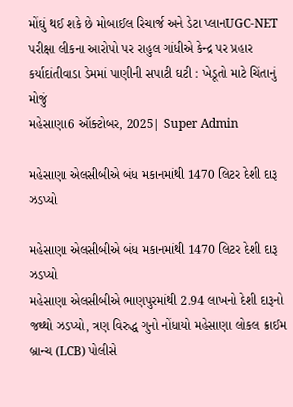મોંઘું થઈ શકે છે મોબાઈલ રિચાર્જ અને ડેટા પ્લાનUGC-NET પરીક્ષા લીકના આરોપો પર રાહુલ ગાંધીએ કેન્દ્ર પર પ્રહાર કર્યાદાંતીવાડા ડેમમાં પાણીની સપાટી ઘટી : ખેડૂતો માટે ચિંતાનું મોજું
મહેસાણા6 ઑક્ટોબર, 2025| Super Admin

મહેસાણા એલસીબીએ બંધ મકાનમાંથી 1470 લિટર દેશી દારૂ ઝડપ્યો

મહેસાણા એલસીબીએ બંધ મકાનમાંથી 1470 લિટર દેશી દારૂ ઝડપ્યો
મહેસાણા એલસીબીએ ભાણપુરમાંથી 2.94 લાખનો દેશી દારૂનો જથ્થો ઝડપ્યો, ત્રણ વિરુદ્ધ ગુનો નોંધાયો મહેસાણા લોકલ ક્રાઈમ બ્રાન્ચ (LCB) પોલીસે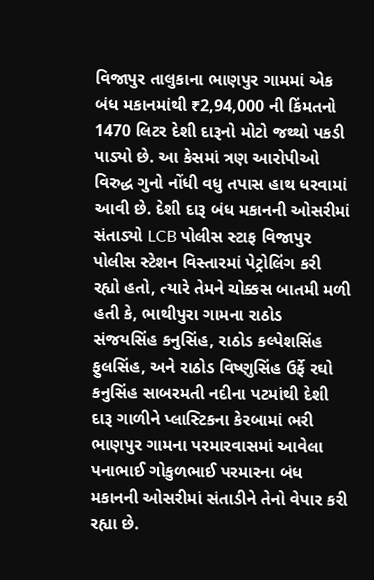વિજાપુર તાલુકાના ભાણપુર ગામમાં એક બંધ મકાનમાંથી ₹2,94,000 ની કિંમતનો 1470 લિટર દેશી દારૂનો મોટો જથ્થો પકડી પાડ્યો છે. આ કેસમાં ત્રણ આરોપીઓ વિરુદ્ધ ગુનો નોંધી વધુ તપાસ હાથ ધરવામાં આવી છે. દેશી દારૂ બંધ મકાનની ઓસરીમાં સંતાડ્યો LCB પોલીસ સ્ટાફ વિજાપુર પોલીસ સ્ટેશન વિસ્તારમાં પેટ્રોલિંગ કરી રહ્યો હતો, ત્યારે તેમને ચોક્કસ બાતમી મળી હતી કે, ભાથીપુરા ગામના રાઠોડ સંજયસિંહ કનુસિંહ, રાઠોડ કલ્પેશસિંહ ફુલસિંહ, અને રાઠોડ વિષ્ણુસિંહ ઉર્ફે રઘો કનુસિંહ સાબરમતી નદીના પટમાંથી દેશી દારૂ ગાળીને પ્લાસ્ટિકના કેરબામાં ભરી ભાણપુર ગામના પરમારવાસમાં આવેલા પનાભાઈ ગોકુળભાઈ પરમારના બંધ મકાનની ઓસરીમાં સંતાડીને તેનો વેપાર કરી રહ્યા છે.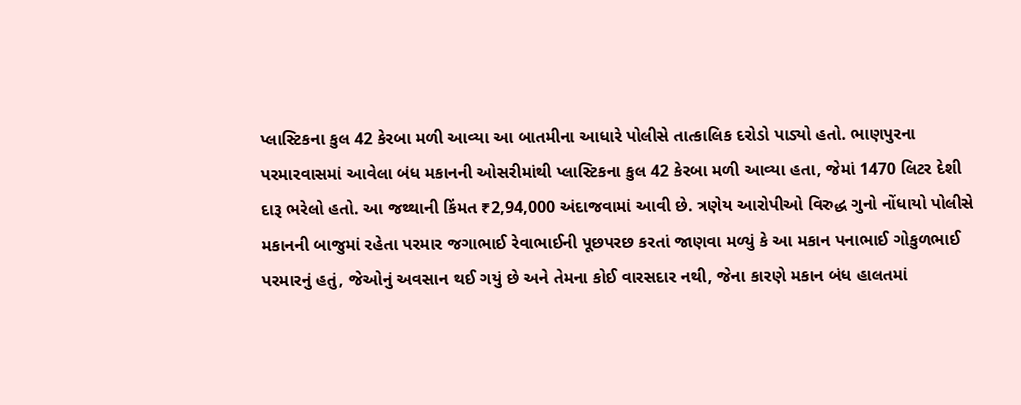પ્લાસ્ટિકના કુલ 42 કેરબા મળી આવ્યા આ બાતમીના આધારે પોલીસે તાત્કાલિક દરોડો પાડ્યો હતો. ભાણપુરના પરમારવાસમાં આવેલા બંધ મકાનની ઓસરીમાંથી પ્લાસ્ટિકના કુલ 42 કેરબા મળી આવ્યા હતા, જેમાં 1470 લિટર દેશી દારૂ ભરેલો હતો. આ જથ્થાની કિંમત ₹2,94,000 અંદાજવામાં આવી છે. ત્રણેય આરોપીઓ વિરુદ્ધ ગુનો નોંધાયો પોલીસે મકાનની બાજુમાં રહેતા પરમાર જગાભાઈ રેવાભાઈની પૂછપરછ કરતાં જાણવા મળ્યું કે આ મકાન પનાભાઈ ગોકુળભાઈ પરમારનું હતું, જેઓનું અવસાન થઈ ગયું છે અને તેમના કોઈ વારસદાર નથી, જેના કારણે મકાન બંધ હાલતમાં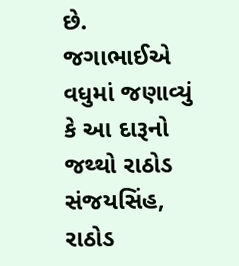છે. જગાભાઈએ વધુમાં જણાવ્યું કે આ દારૂનો જથ્થો રાઠોડ સંજયસિંહ, રાઠોડ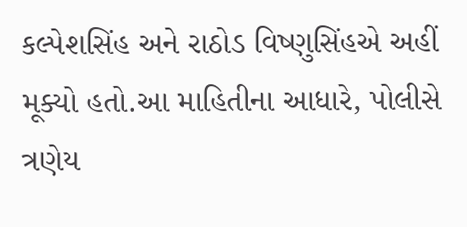કલ્પેશસિંહ અને રાઠોડ વિષ્ણુસિંહએ અહીં મૂક્યો હતો.આ માહિતીના આધારે, પોલીસે ત્રણેય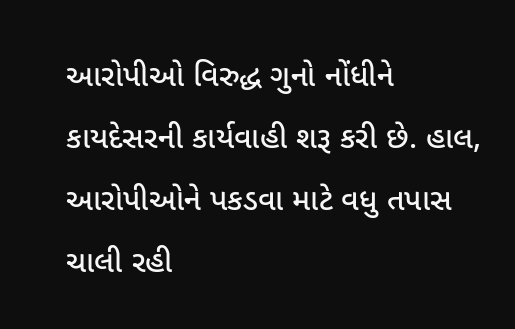આરોપીઓ વિરુદ્ધ ગુનો નોંધીને કાયદેસરની કાર્યવાહી શરૂ કરી છે. હાલ, આરોપીઓને પકડવા માટે વધુ તપાસ ચાલી રહી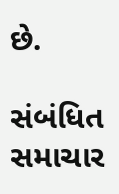છે.

સંબંધિત સમાચાર